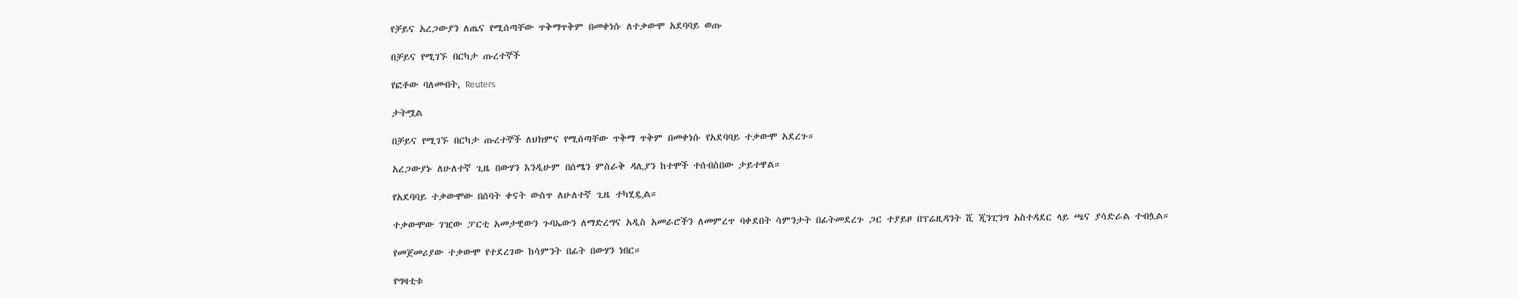የቻይና አረጋውያን ለጤና የሚሰጣቸው ጥቅማጥቅም በመቀነሱ ለተቃውሞ አደባባይ ወጡ

በቻይና የሚገኙ በርካታ ጡረተኞች

የፎቶው ባለመብት, Reuters

ታትሟል

በቻይና የሚገኙ በርካታ ጡረተኞች ለህክምና የሚሰጣቸው ጥቅማ ጥቅም በመቀነሱ የአደባባይ ተቃውሞ አደረጉ።

አረጋውያኑ ለሁለተኛ ጊዜ በውሃን እንዲሁም በሰሜን ምስራቅ ዳሊያን ከተሞች ተሰብስበው ታይተዋል።

የአደባባይ ተቃውሞው በሰባት ቀናት ውስጥ ለሁለተኛ ጊዜ ተካሂዷል።

ተቃውሞው ገዢው ፓርቲ አመታዊውን ጉባኤውን ለማድረግና አዲስ አመራሮችን ለመምረጥ ባቀደበት ሳምንታት በፊትመደረጉ ጋር ተያይዞ በፕሬዚዳንት ሺ ጂንፒንግ አስተዳደር ላይ ጫና ያሳድራል ተብሏል።

የመጀመሪያው ተቃውሞ የተደረገው ከሳምንት በፊት በውሃን ነበር።

የግዛቲቱ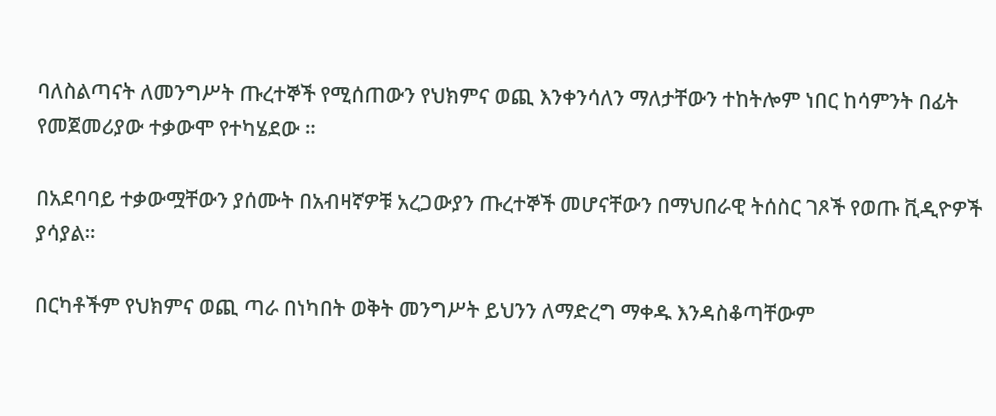ባለስልጣናት ለመንግሥት ጡረተኞች የሚሰጠውን የህክምና ወጪ እንቀንሳለን ማለታቸውን ተከትሎም ነበር ከሳምንት በፊት የመጀመሪያው ተቃውሞ የተካሄደው ።

በአደባባይ ተቃውሟቸውን ያሰሙት በአብዛኛዎቹ አረጋውያን ጡረተኞች መሆናቸውን በማህበራዊ ትሰስር ገጾች የወጡ ቪዲዮዎች ያሳያል።

በርካቶችም የህክምና ወጪ ጣራ በነካበት ወቅት መንግሥት ይህንን ለማድረግ ማቀዱ እንዳስቆጣቸውም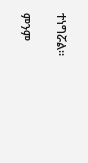ተነግሯል።

ምንም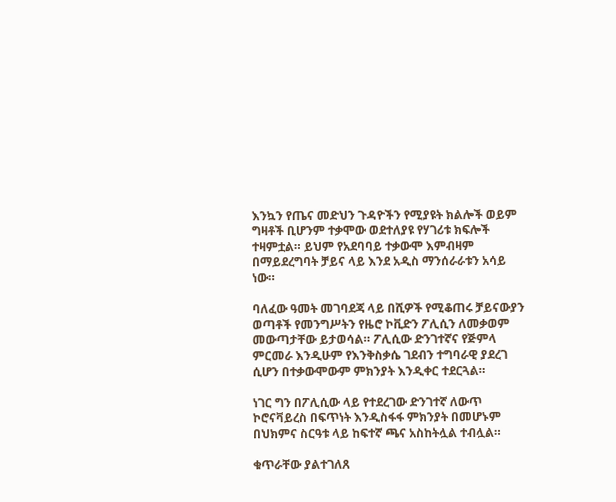እንኳን የጤና መድህን ጉዳዮችን የሚያዩት ክልሎች ወይም ግዛቶች ቢሆንም ተቃሞው ወደተለያዩ የሃገሪቱ ክፍሎች ተዛምቷል። ይህም የአደባባይ ተቃውሞ እምብዛም በማይደረግባት ቻይና ላይ እንደ አዲስ ማንሰራራቱን አሳይ ነው።

ባለፈው ዓመት መገባደጃ ላይ በሺዎች የሚቆጠሩ ቻይናውያን ወጣቶች የመንግሥትን የዜሮ ኮቪድን ፖሊሲን ለመቃወም መውጣታቸው ይታወሳል። ፖሊሲው ድንገተኛና የጅምላ ምርመራ እንዲሁም የእንቅስቃሴ ገደብን ተግባራዊ ያደረገ ሲሆን በተቃውሞውም ምክንያት እንዲቀር ተደርጓል።

ነገር ግን በፖሊሲው ላይ የተደረገው ድንገተኛ ለውጥ ኮሮናቫይረስ በፍጥነት እንዲስፋፋ ምክንያት በመሆኑም በህክምና ስርዓቱ ላይ ከፍተኛ ጫና አስከትሏል ተብሏል።

ቁጥራቸው ያልተገለጸ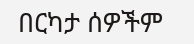በርካታ ሰዎችም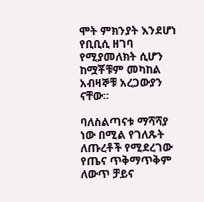ሞት ምክንያት እንደሆነ የቢቢሲ ዘገባ የሚያመለክት ሲሆን ከሟቾቹም መካከል አብዛኞቹ አረጋውያን ናቸው።

ባለስልጣናቱ ማሻሻያ ነው በሚል የገለጹት ለጡረቶች የሚደረገው የጤና ጥቅማጥቅም ለውጥ ቻይና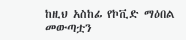ከዚህ አስከፊ የኮቪድ ማዕበል መውጣቷን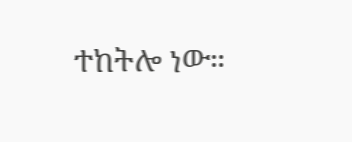ተከትሎ ነው።